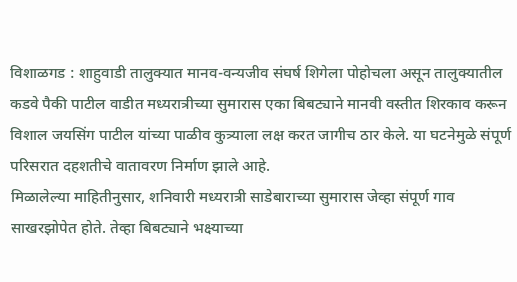विशाळगड : शाहुवाडी तालुक्यात मानव-वन्यजीव संघर्ष शिगेला पोहोचला असून तालुक्यातील कडवे पैकी पाटील वाडीत मध्यरात्रीच्या सुमारास एका बिबट्याने मानवी वस्तीत शिरकाव करून विशाल जयसिंग पाटील यांच्या पाळीव कुत्र्याला लक्ष करत जागीच ठार केले. या घटनेमुळे संपूर्ण परिसरात दहशतीचे वातावरण निर्माण झाले आहे.
मिळालेल्या माहितीनुसार, शनिवारी मध्यरात्री साडेबाराच्या सुमारास जेव्हा संपूर्ण गाव साखरझोपेत होते. तेव्हा बिबट्याने भक्ष्याच्या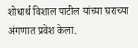शोधार्थ विशाल पाटील यांच्या घराच्या अंगणात प्रवेश केला.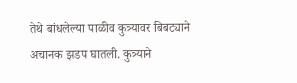तेथे बांधलेल्या पाळीव कुत्र्यावर बिबट्याने अचानक झडप घातली. कुत्र्याने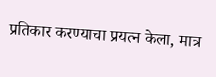प्रतिकार करण्याचा प्रयत्न केला, मात्र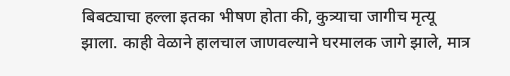बिबट्याचा हल्ला इतका भीषण होता की, कुत्र्याचा जागीच मृत्यू झाला. काही वेळाने हालचाल जाणवल्याने घरमालक जागे झाले, मात्र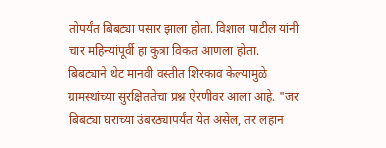तोपर्यंत बिबट्या पसार झाला होता. विशाल पाटील यांनी चार महिन्यांपूर्वी हा कुत्रा विकत आणला होता.
बिबट्याने थेट मानवी वस्तीत शिरकाव केल्यामुळे ग्रामस्थांच्या सुरक्षिततेचा प्रश्न ऐरणीवर आला आहे. "जर बिबट्या घराच्या उंबरठ्यापर्यंत येत असेल, तर लहान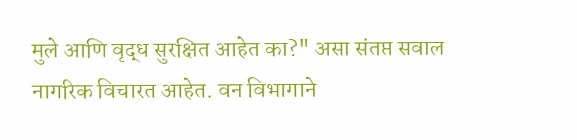मुले आणि वृद्ध सुरक्षित आहेत का?" असा संतप्त सवाल नागरिक विचारत आहेत. वन विभागाने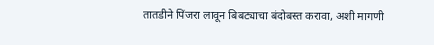तातडीने पिंजरा लावून बिबट्याचा बंदोबस्त करावा, अशी मागणी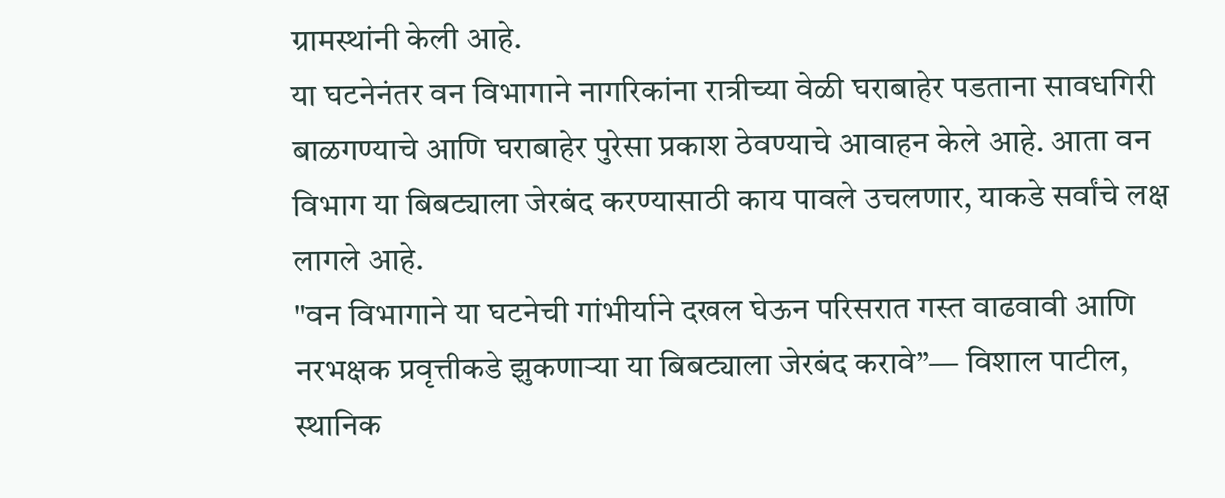ग्रामस्थांनी केली आहे.
या घटनेनंतर वन विभागाने नागरिकांना रात्रीच्या वेळी घराबाहेर पडताना सावधगिरी बाळगण्याचे आणि घराबाहेर पुरेसा प्रकाश ठेवण्याचे आवाहन केले आहे. आता वन विभाग या बिबट्याला जेरबंद करण्यासाठी काय पावले उचलणार, याकडे सर्वांचे लक्ष लागले आहे.
"वन विभागाने या घटनेची गांभीर्याने दखल घेऊन परिसरात गस्त वाढवावी आणि नरभक्षक प्रवृत्तीकडे झुकणाऱ्या या बिबट्याला जेरबंद करावे”— विशाल पाटील, स्थानिक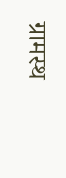ग्रामस्थ